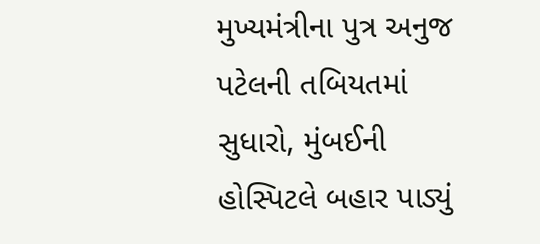મુખ્યમંત્રીના પુત્ર અનુજ પટેલની તબિયતમાં સુધારો, મુંબઈની હોસ્પિટલે બહાર પાડ્યું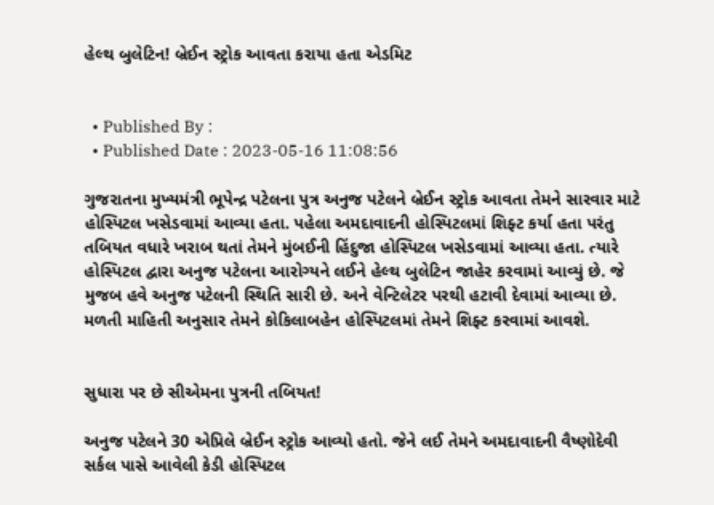હેલ્થ બુલેટિન! બ્રેઈન સ્ટ્રોક આવતા કરાયા હતા એડમિટ


  • Published By :
  • Published Date : 2023-05-16 11:08:56

ગુજરાતના મુખ્યમંત્રી ભૂપેન્દ્ર પટેલના પુત્ર અનુજ પટેલને બ્રેઈન સ્ટ્રોક આવતા તેમને સારવાર માટે હોસ્પિટલ ખસેડવામાં આવ્યા હતા. પહેલા અમદાવાદની હોસ્પિટલમાં શિફ્ટ કર્યા હતા પરંતુ તબિયત વધારે ખરાબ થતાં તેમને મુંબઈની હિંદુજા હોસ્પિટલ ખસેડવામાં આવ્યા હતા. ત્યારે હોસ્પિટલ દ્વારા અનુજ પટેલના આરોગ્યને લઈને હેલ્થ બુલેટિન જાહેર કરવામાં આવ્યું છે. જે મુજબ હવે અનુજ પટેલની સ્થિતિ સારી છે. અને વેન્ટિલેટર પરથી હટાવી દેવામાં આવ્યા છે. મળતી માહિતી અનુસાર તેમને કોકિલાબહેન હોસ્પિટલમાં તેમને શિફ્ટ કરવામાં આવશે.


સુધારા પર છે સીએમના પુત્રની તબિયત!

અનુજ પટેલને 30 એપ્રિલે બ્રેઈન સ્ટ્રોક આવ્યો હતો. જેને લઈ તેમને અમદાવાદની વૈષ્ણોદેવી સર્કલ પાસે આવેલી કેડી હોસ્પિટલ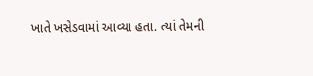ખાતે ખસેડવામાં આવ્યા હતા. ત્યાં તેમની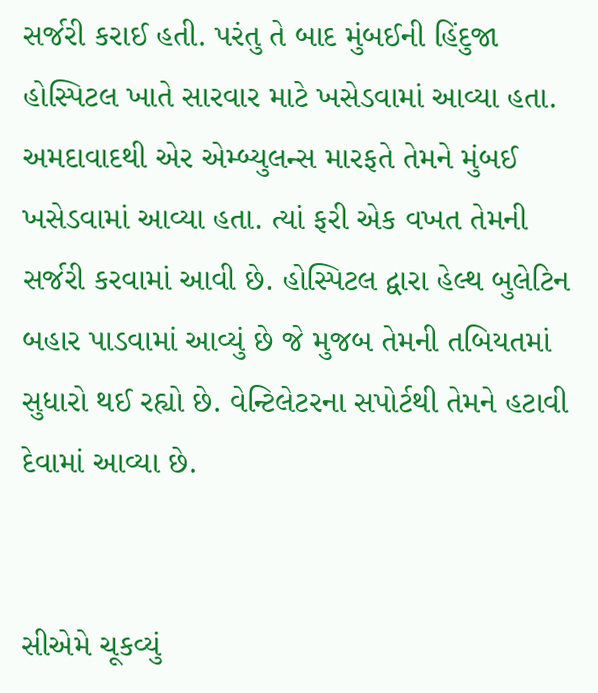સર્જરી કરાઈ હતી. પરંતુ તે બાદ મુંબઈની હિંદુજા હોસ્પિટલ ખાતે સારવાર માટે ખસેડવામાં આવ્યા હતા. અમદાવાદથી એર એમ્બ્યુલન્સ મારફતે તેમને મુંબઈ ખસેડવામાં આવ્યા હતા. ત્યાં ફરી એક વખત તેમની સર્જરી કરવામાં આવી છે. હોસ્પિટલ દ્વારા હેલ્થ બુલેટિન બહાર પાડવામાં આવ્યું છે જે મુજબ તેમની તબિયતમાં સુધારો થઈ રહ્યો છે. વેન્ટિલેટરના સપોર્ટથી તેમને હટાવી દેવામાં આવ્યા છે.


સીએમે ચૂકવ્યું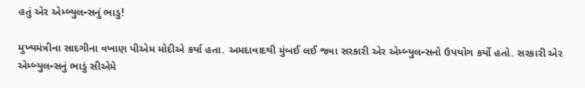હતું એર એમ્બ્યુલન્સનું ભાડુ!

મુખ્યમંત્રીના સાદગીના વખાણ પીએમ મોદીએ કર્યા હતા. અમદાવાદથી મુંબઈ લઈ જવા સરકારી એર એમ્બ્યુલન્સનો ઉપયોગ કર્યો હતો. સરકારી એર એમ્બ્યુલન્સનું ભાડું સીએમે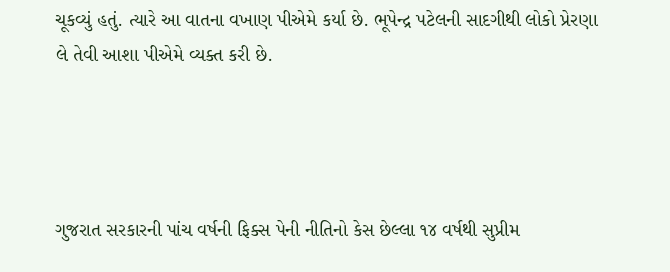ચૂકવ્યું હતું. ત્યારે આ વાતના વખાણ પીએમે કર્યા છે. ભૂપેન્દ્ર પટેલની સાદગીથી લોકો પ્રેરણા લે તેવી આશા પીએમે વ્યક્ત કરી છે.




ગુજરાત સરકારની પાંચ વર્ષની ફિક્સ પેની નીતિનો કેસ છેલ્લા ૧૪ વર્ષથી સુપ્રીમ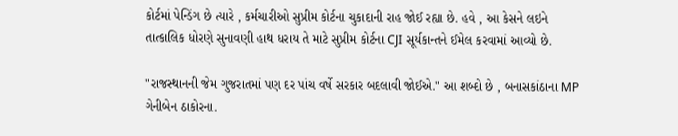કોર્ટમાં પેન્ડિંગ છે ત્યારે , કર્મચારીઓ સુપ્રીમ કોર્ટના ચુકાદાની રાહ જોઈ રહ્યા છે. હવે , આ કેસને લઇને તાત્કાલિક ધોરણે સુનાવણી હાથ ધરાય તે માટે સુપ્રીમ કોર્ટના CJI સૂર્યકાન્તને ઈમેલ કરવામાં આવ્યો છે.

"રાજસ્થાનની જેમ ગુજરાતમાં પણ દર પાંચ વર્ષે સરકાર બદલાવી જોઈએ." આ શબ્દો છે , બનાસકાંઠાના MP ગેનીબેન ઠાકોરના.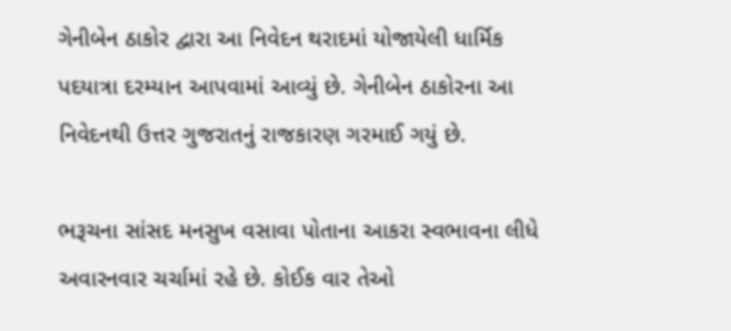ગેનીબેન ઠાકોર દ્વારા આ નિવેદન થરાદમાં યોજાયેલી ધાર્મિક પદયાત્રા દરમ્યાન આપવામાં આવ્યું છે. ગેનીબેન ઠાકોરના આ નિવેદનથી ઉત્તર ગુજરાતનું રાજકારણ ગરમાઈ ગયું છે.

ભરૂચના સાંસદ મનસુખ વસાવા પોતાના આકરા સ્વભાવના લીધે અવારનવાર ચર્ચામાં રહે છે. કોઈક વાર તેઓ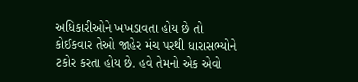અધિકારીઓને ખખડાવતા હોય છે તો કોઈકવાર તેઓ જાહેર મંચ પરથી ધારાસભ્યોને ટકોર કરતા હોય છે. હવે તેમનો એક એવો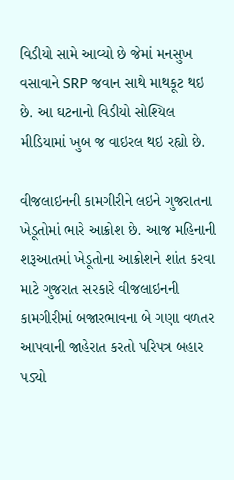વિડીયો સામે આવ્યો છે જેમાં મનસુખ વસાવાને SRP જવાન સાથે માથકૂટ થઇ છે. આ ઘટનાનો વિડીયો સોશ્યિલ મીડિયામાં ખુબ જ વાઇરલ થઇ રહ્યો છે.

વીજલાઇનની કામગીરીને લઇને ગુજરાતના ખેડૂતોમાં ભારે આક્રોશ છે. આજ મહિનાની શરૂઆતમાં ખેડૂતોના આક્રોશને શાંત કરવા માટે ગુજરાત સરકારે વીજલાઇનની કામગીરીમાં બજારભાવના બે ગણા વળતર આપવાની જાહેરાત કરતો પરિપત્ર બહાર પડ્યો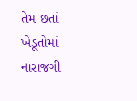તેમ છતાં ખેડૂતોમાં નારાજગી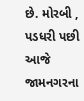છે. મોરબી , પડધરી પછી આજે જામનગરના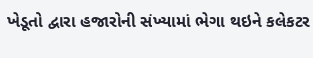ખેડૂતો દ્વારા હજારોની સંખ્યામાં ભેગા થઇને કલેકટર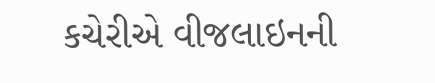કચેરીએ વીજલાઇનની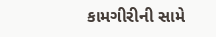કામગીરીની સામે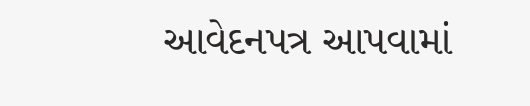આવેદનપત્ર આપવામાં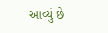આવ્યું છે